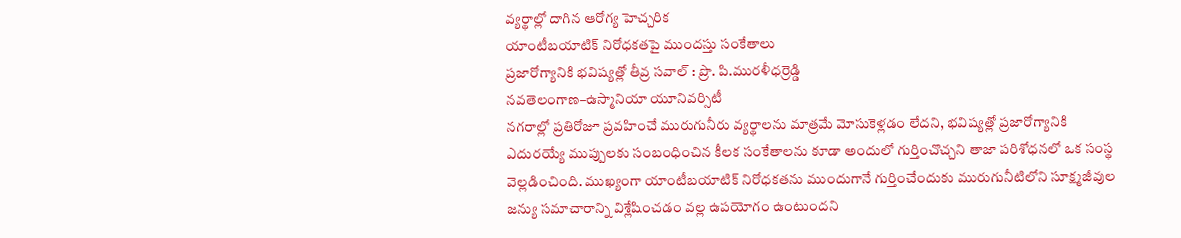వ్యర్థాల్లో దాగిన ఆరోగ్య హెచ్చరిక
యాంటీబయాటిక్ నిరోధకతపై ముందస్తు సంకేతాలు
ప్రజారోగ్యానికి భవిష్యత్లో తీవ్ర సవాల్ : ప్రొ. పి.మురళీధర్రెడ్డి
నవతెలంగాణ–ఉస్మానియా యూనివర్సిటీ
నగరాల్లో ప్రతిరోజూ ప్రవహించే మురుగునీరు వ్యర్థాలను మాత్రమే మోసుకెళ్లడం లేదని, భవిష్యత్లో ప్రజారోగ్యానికి ఎదురయ్యే ముప్పులకు సంబంధించిన కీలక సంకేతాలను కూడా అందులో గుర్తించొచ్చని తాజా పరిశోధనలో ఒక సంస్థ వెల్లడించింది. ముఖ్యంగా యాంటీబయాటిక్ నిరోధకతను ముందుగానే గుర్తించేందుకు మురుగునీటిలోని సూక్ష్మజీవుల జన్యు సమాచారాన్ని విశ్లేషించడం వల్ల ఉపయోగం ఉంటుందని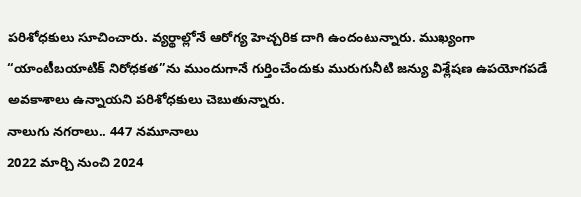పరిశోధకులు సూచించారు. వ్యర్థాల్లోనే ఆరోగ్య హెచ్చరిక దాగి ఉందంటున్నారు. ముఖ్యంగా “యాంటీబయాటిక్ నిరోధకత”ను ముందుగానే గుర్తించేందుకు మురుగునీటి జన్యు విశ్లేషణ ఉపయోగపడే అవకాశాలు ఉన్నాయని పరిశోధకులు చెబుతున్నారు.
నాలుగు నగరాలు.. 447 నమూనాలు
2022 మార్చి నుంచి 2024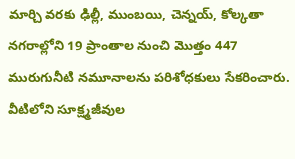మార్చి వరకు ఢిల్లీ, ముంబయి, చెన్నయ్, కోల్కతా నగరాల్లోని 19 ప్రాంతాల నుంచి మొత్తం 447 మురుగునీటి నమూనాలను పరిశోధకులు సేకరించారు. వీటిలోని సూక్ష్మజీవుల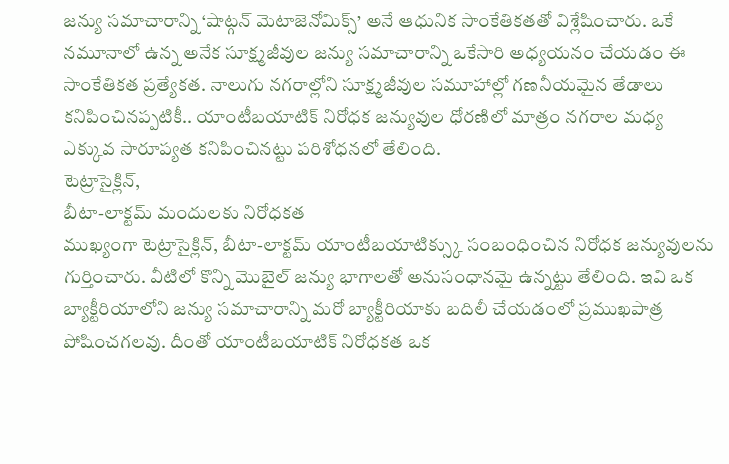జన్యు సమాచారాన్ని ‘షాట్గన్ మెటాజెనోమిక్స్’ అనే ఆధునిక సాంకేతికతతో విశ్లేషించారు. ఒకే నమూనాలో ఉన్న అనేక సూక్ష్మజీవుల జన్యు సమాచారాన్ని ఒకేసారి అధ్యయనం చేయడం ఈ సాంకేతికత ప్రత్యేకత. నాలుగు నగరాల్లోని సూక్ష్మజీవుల సమూహాల్లో గణనీయమైన తేడాలు కనిపించినప్పటికీ.. యాంటీబయాటిక్ నిరోధక జన్యువుల ధోరణిలో మాత్రం నగరాల మధ్య ఎక్కువ సారూప్యత కనిపించినట్టు పరిశోధనలో తేలింది.
టెట్రాసైక్లిన్,
బీటా-లాక్టమ్ మందులకు నిరోధకత
ముఖ్యంగా టెట్రాసైక్లిన్, బీటా-లాక్టమ్ యాంటీబయాటిక్స్కు సంబంధించిన నిరోధక జన్యువులను గుర్తించారు. వీటిలో కొన్ని మొబైల్ జన్యు భాగాలతో అనుసంధానమై ఉన్నట్టు తేలింది. ఇవి ఒక బ్యాక్టీరియాలోని జన్యు సమాచారాన్ని మరో బ్యాక్టీరియాకు బదిలీ చేయడంలో ప్రముఖపాత్ర పోషించగలవు. దీంతో యాంటీబయాటిక్ నిరోధకత ఒక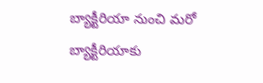బ్యాక్టీరియా నుంచి మరో బ్యాక్టీరియాకు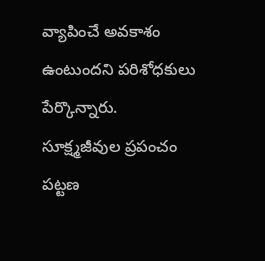వ్యాపించే అవకాశం ఉంటుందని పరిశోధకులు పేర్కొన్నారు.
సూక్ష్మజీవుల ప్రపంచం
పట్టణ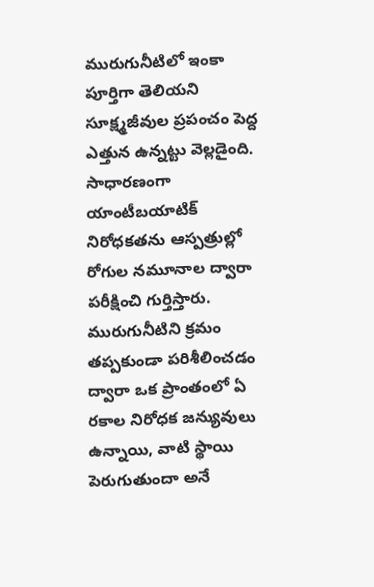మురుగునీటిలో ఇంకా పూర్తిగా తెలియని సూక్ష్మజీవుల ప్రపంచం పెద్ద ఎత్తున ఉన్నట్టు వెల్లడైంది. సాధారణంగా యాంటీబయాటిక్ నిరోధకతను ఆస్పత్రుల్లో రోగుల నమూనాల ద్వారా పరీక్షించి గుర్తిస్తారు. మురుగునీటిని క్రమం తప్పకుండా పరిశీలించడం ద్వారా ఒక ప్రాంతంలో ఏ రకాల నిరోధక జన్యువులు ఉన్నాయి, వాటి స్థాయి పెరుగుతుందా అనే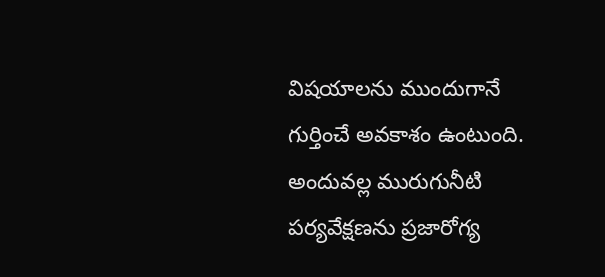విషయాలను ముందుగానే గుర్తించే అవకాశం ఉంటుంది. అందువల్ల మురుగునీటి పర్యవేక్షణను ప్రజారోగ్య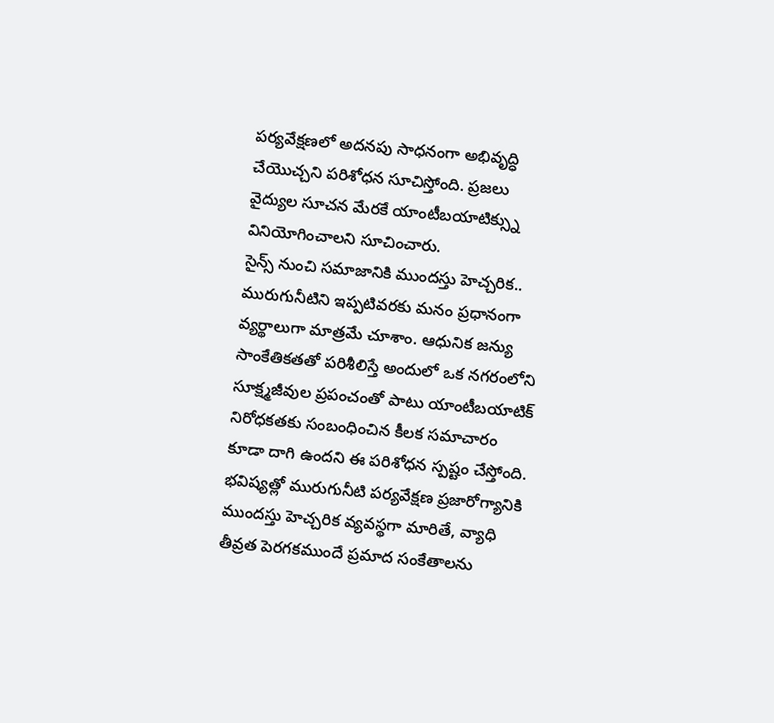పర్యవేక్షణలో అదనపు సాధనంగా అభివృద్ధి చేయొచ్చని పరిశోధన సూచిస్తోంది. ప్రజలు వైద్యుల సూచన మేరకే యాంటీబయాటిక్స్ను వినియోగించాలని సూచించారు.
సైన్స్ నుంచి సమాజానికి ముందస్తు హెచ్చరిక..
మురుగునీటిని ఇప్పటివరకు మనం ప్రధానంగా వ్యర్థాలుగా మాత్రమే చూశాం. ఆధునిక జన్యు సాంకేతికతతో పరిశీలిస్తే అందులో ఒక నగరంలోని సూక్ష్మజీవుల ప్రపంచంతో పాటు యాంటీబయాటిక్ నిరోధకతకు సంబంధించిన కీలక సమాచారం కూడా దాగి ఉందని ఈ పరిశోధన స్పష్టం చేస్తోంది. భవిష్యత్లో మురుగునీటి పర్యవేక్షణ ప్రజారోగ్యానికి ముందస్తు హెచ్చరిక వ్యవస్థగా మారితే, వ్యాధి తీవ్రత పెరగకముందే ప్రమాద సంకేతాలను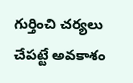గుర్తించి చర్యలు చేపట్టే అవకాశం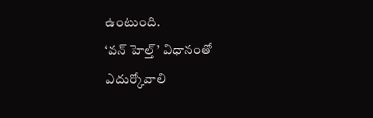ఉంటుంది.
‘వన్ హెల్త్’ విధానంతో ఎదుర్కోవాలి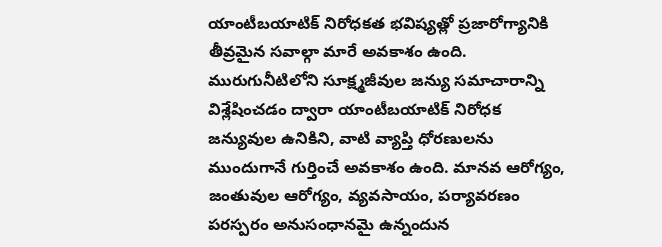యాంటీబయాటిక్ నిరోధకత భవిష్యత్లో ప్రజారోగ్యానికి తీవ్రమైన సవాల్గా మారే అవకాశం ఉంది. మురుగునీటిలోని సూక్ష్మజీవుల జన్యు సమాచారాన్ని విశ్లేషించడం ద్వారా యాంటీబయాటిక్ నిరోధక జన్యువుల ఉనికిని, వాటి వ్యాప్తి ధోరణులను ముందుగానే గుర్తించే అవకాశం ఉంది. మానవ ఆరోగ్యం, జంతువుల ఆరోగ్యం, వ్యవసాయం, పర్యావరణం పరస్పరం అనుసంధానమై ఉన్నందున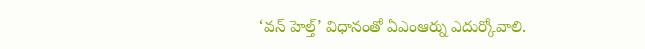‘వన్ హెల్త్’ విధానంతో ఏఎంఆర్ను ఎదుర్కోవాలి.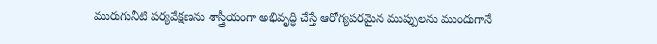మురుగునీటి పర్యవేక్షణను శాస్త్రీయంగా అభివృద్ధి చేస్తే ఆరోగ్యపరమైన ముప్పులను ముందుగానే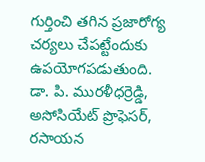గుర్తించి తగిన ప్రజారోగ్య చర్యలు చేపట్టేందుకు ఉపయోగపడుతుంది.
డా. పి. మురళీధర్రెడ్డి, అసోసియేట్ ప్రొఫెసర్, రసాయన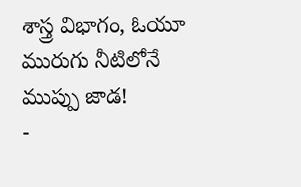శాస్త్ర విభాగం, ఓయూ
మురుగు నీటిలోనే ముప్పు జాడ!
-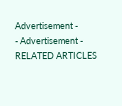Advertisement -
- Advertisement -
RELATED ARTICLES